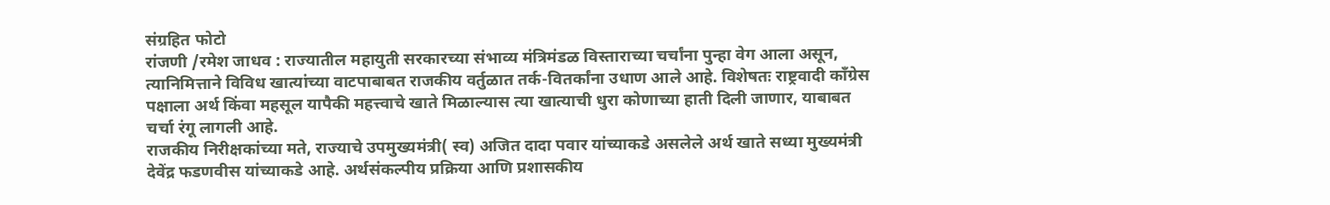संग्रहित फोटो
रांजणी /रमेश जाधव : राज्यातील महायुती सरकारच्या संभाव्य मंत्रिमंडळ विस्ताराच्या चर्चांना पुन्हा वेग आला असून, त्यानिमित्ताने विविध खात्यांच्या वाटपाबाबत राजकीय वर्तुळात तर्क-वितर्कांना उधाण आले आहे. विशेषतः राष्ट्रवादी काँग्रेस पक्षाला अर्थ किंवा महसूल यापैकी महत्त्वाचे खाते मिळाल्यास त्या खात्याची धुरा कोणाच्या हाती दिली जाणार, याबाबत चर्चा रंगू लागली आहे.
राजकीय निरीक्षकांच्या मते, राज्याचे उपमुख्यमंत्री( स्व) अजित दादा पवार यांच्याकडे असलेले अर्थ खाते सध्या मुख्यमंत्री देवेंद्र फडणवीस यांच्याकडे आहे. अर्थसंकल्पीय प्रक्रिया आणि प्रशासकीय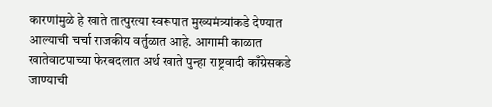कारणांमुळे हे खाते तात्पुरत्या स्वरूपात मुख्यमंत्र्यांकडे देण्यात आल्याची चर्चा राजकीय वर्तुळात आहे. आगामी काळात खातेवाटपाच्या फेरबदलात अर्थ खाते पुन्हा राष्ट्रवादी काँग्रेसकडे जाण्याची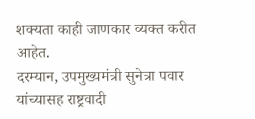शक्यता काही जाणकार व्यक्त करीत आहेत.
दरम्यान, उपमुख्यमंत्री सुनेत्रा पवार यांच्यासह राष्ट्रवादी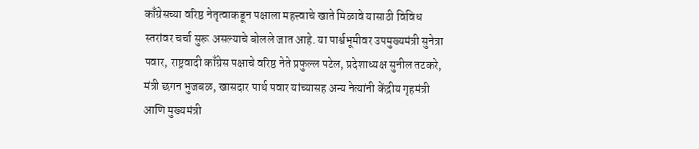काँग्रेसच्या वरिष्ठ नेतृत्वाकडून पक्षाला महत्त्वाचे खाते मिळावे यासाठी विविध स्तरांवर चर्चा सुरू असल्याचे बोलले जात आहे. या पार्श्वभूमीवर उपमुख्यमंत्री सुनेत्रा पवार, राष्ट्रवादी काँग्रेस पक्षाचे वरिष्ठ नेते प्रफुल्ल पटेल, प्रदेशाध्यक्ष सुनील तटकरे, मंत्री छगन भुजबळ, खासदार पार्थ पवार यांच्यासह अन्य नेत्यांनी केंद्रीय गृहमंत्री आणि मुख्यमंत्री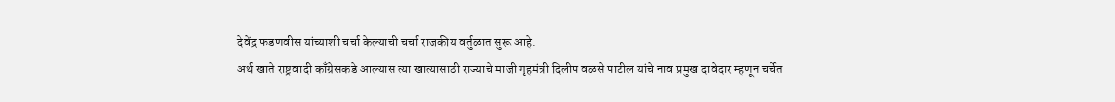देवेंद्र फडणवीस यांच्याशी चर्चा केल्याची चर्चा राजकीय वर्तुळात सुरू आहे.
अर्थ खाते राष्ट्रवादी काँग्रेसकडे आल्यास त्या खात्यासाठी राज्याचे माजी गृहमंत्री दिलीप वळसे पाटील यांचे नाव प्रमुख दावेदार म्हणून चर्चेत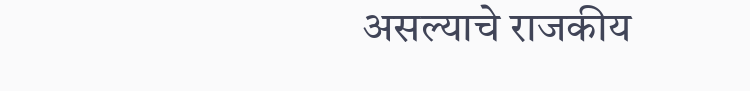असल्याचे राजकीय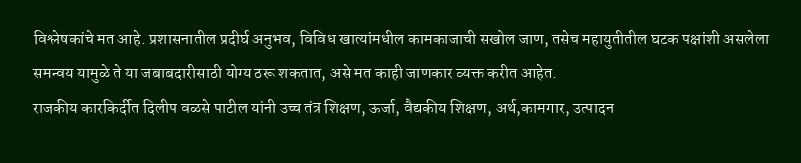विश्लेषकांचे मत आहे. प्रशासनातील प्रदीर्घ अनुभव, विविध खात्यांमधील कामकाजाची सखोल जाण, तसेच महायुतीतील घटक पक्षांशी असलेला समन्वय यामुळे ते या जबाबदारीसाठी योग्य ठरू शकतात, असे मत काही जाणकार व्यक्त करीत आहेत.
राजकीय कारकिर्दीत दिलीप वळसे पाटील यांनी उच्च तंत्र शिक्षण, ऊर्जा, वैद्यकीय शिक्षण, अर्थ,कामगार, उत्पादन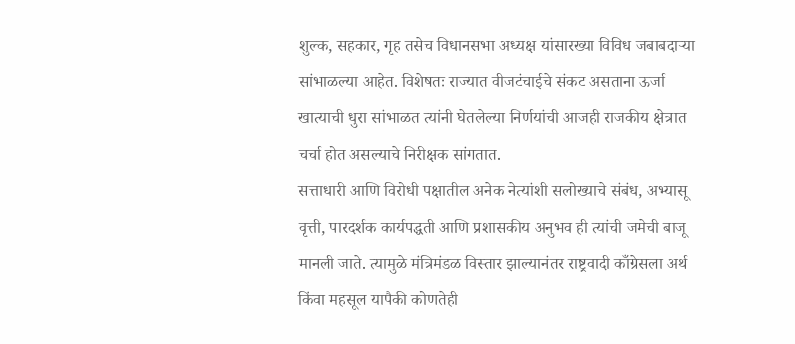शुल्क, सहकार, गृह तसेच विधानसभा अध्यक्ष यांसारख्या विविध जबाबदाऱ्या सांभाळल्या आहेत. विशेषतः राज्यात वीजटंचाईचे संकट असताना ऊर्जा खात्याची धुरा सांभाळत त्यांनी घेतलेल्या निर्णयांची आजही राजकीय क्षेत्रात चर्चा होत असल्याचे निरीक्षक सांगतात.
सत्ताधारी आणि विरोधी पक्षातील अनेक नेत्यांशी सलोख्याचे संबंध, अभ्यासू वृत्ती, पारदर्शक कार्यपद्धती आणि प्रशासकीय अनुभव ही त्यांची जमेची बाजू मानली जाते. त्यामुळे मंत्रिमंडळ विस्तार झाल्यानंतर राष्ट्रवादी काँग्रेसला अर्थ किंवा महसूल यापैकी कोणतेही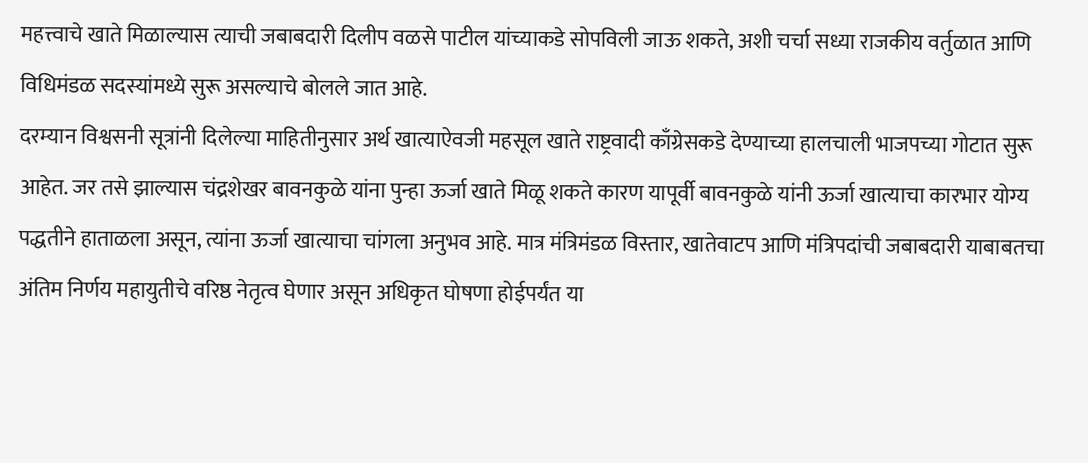महत्त्वाचे खाते मिळाल्यास त्याची जबाबदारी दिलीप वळसे पाटील यांच्याकडे सोपविली जाऊ शकते, अशी चर्चा सध्या राजकीय वर्तुळात आणि विधिमंडळ सदस्यांमध्ये सुरू असल्याचे बोलले जात आहे.
दरम्यान विश्वसनी सूत्रांनी दिलेल्या माहितीनुसार अर्थ खात्याऐवजी महसूल खाते राष्ट्रवादी काँग्रेसकडे देण्याच्या हालचाली भाजपच्या गोटात सुरू आहेत. जर तसे झाल्यास चंद्रशेखर बावनकुळे यांना पुन्हा ऊर्जा खाते मिळू शकते कारण यापूर्वी बावनकुळे यांनी ऊर्जा खात्याचा कारभार योग्य पद्धतीने हाताळला असून, त्यांना ऊर्जा खात्याचा चांगला अनुभव आहे. मात्र मंत्रिमंडळ विस्तार, खातेवाटप आणि मंत्रिपदांची जबाबदारी याबाबतचा अंतिम निर्णय महायुतीचे वरिष्ठ नेतृत्व घेणार असून अधिकृत घोषणा होईपर्यंत या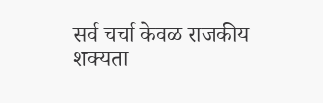सर्व चर्चा केवळ राजकीय शक्यता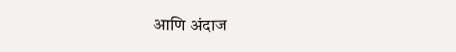आणि अंदाज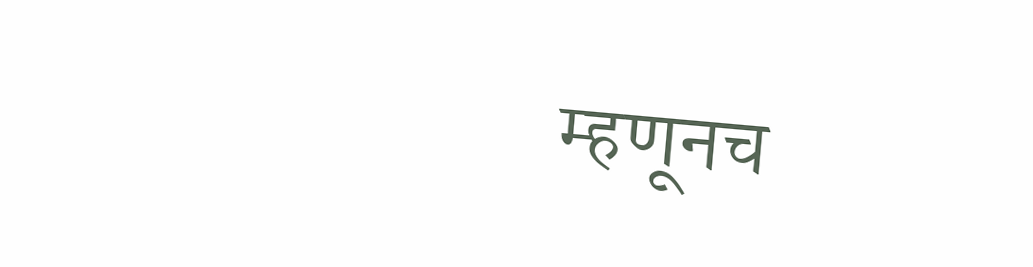म्हणूनच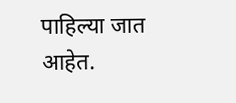पाहिल्या जात आहेत.